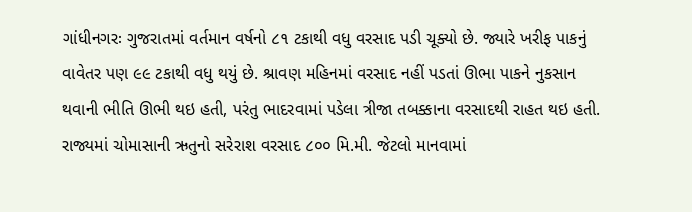ગાંધીનગરઃ ગુજરાતમાં વર્તમાન વર્ષનો ૮૧ ટકાથી વધુ વરસાદ પડી ચૂક્યો છે. જ્યારે ખરીફ પાકનું વાવેતર પણ ૯૯ ટકાથી વધુ થયું છે. શ્રાવણ મહિનમાં વરસાદ નહીં પડતાં ઊભા પાકને નુકસાન થવાની ભીતિ ઊભી થઇ હતી, પરંતુ ભાદરવામાં પડેલા ત્રીજા તબક્કાના વરસાદથી રાહત થઇ હતી.
રાજ્યમાં ચોમાસાની ઋતુનો સરેરાશ વરસાદ ૮૦૦ મિ.મી. જેટલો માનવામાં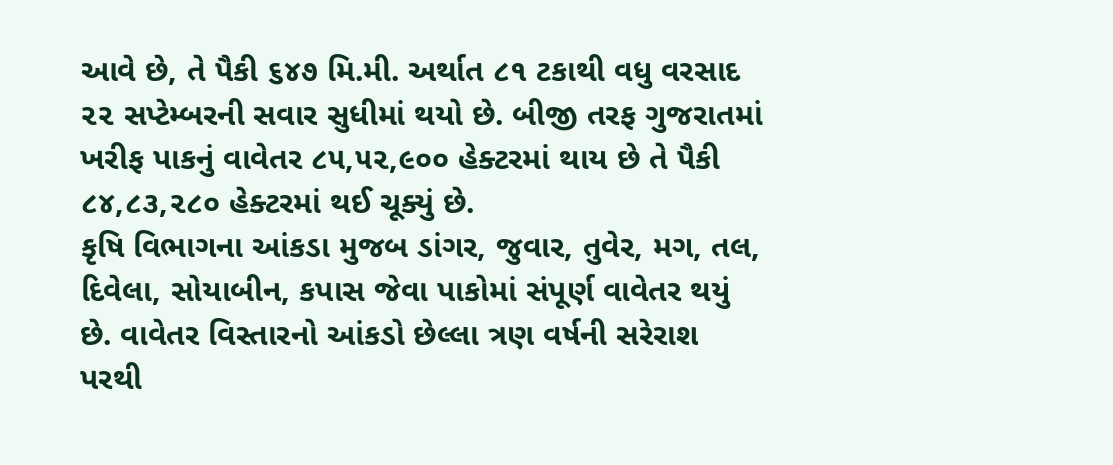આવે છે, તે પૈકી ૬૪૭ મિ.મી. અર્થાત ૮૧ ટકાથી વધુ વરસાદ ૨૨ સપ્ટેમ્બરની સવાર સુધીમાં થયો છે. બીજી તરફ ગુજરાતમાં ખરીફ પાકનું વાવેતર ૮૫,૫૨,૯૦૦ હેક્ટરમાં થાય છે તે પૈકી ૮૪,૮૩,૨૮૦ હેક્ટરમાં થઈ ચૂક્યું છે.
કૃષિ વિભાગના આંકડા મુજબ ડાંગર, જુવાર, તુવેર, મગ, તલ, દિવેલા, સોયાબીન, કપાસ જેવા પાકોમાં સંપૂર્ણ વાવેતર થયું છે. વાવેતર વિસ્તારનો આંકડો છેલ્લા ત્રણ વર્ષની સરેરાશ પરથી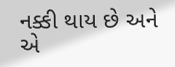નક્કી થાય છે અને એ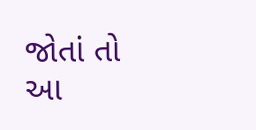જોતાં તો આ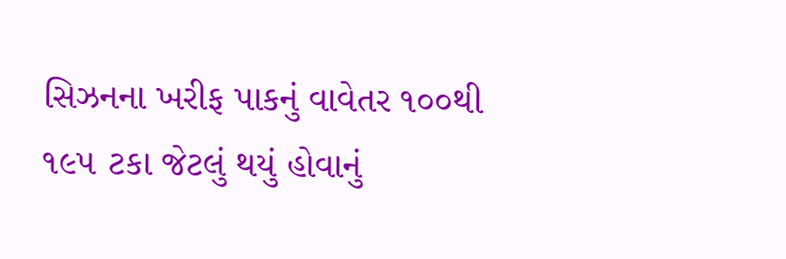સિઝનના ખરીફ પાકનું વાવેતર ૧૦૦થી ૧૯૫ ટકા જેટલું થયું હોવાનું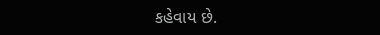કહેવાય છે.